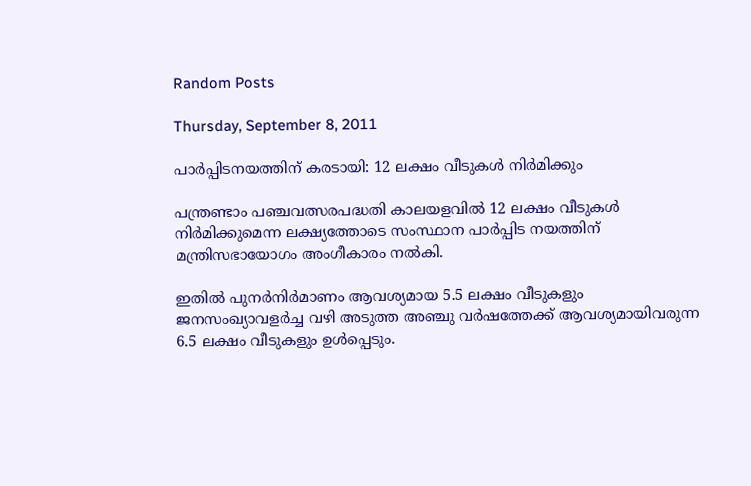Random Posts

Thursday, September 8, 2011

പാര്‍പ്പിടനയത്തിന് കരടായി: 12 ലക്ഷം വീടുകള്‍ നിര്‍മിക്കും

പന്ത്രണ്ടാം പഞ്ചവത്സരപദ്ധതി കാലയളവില്‍ 12 ലക്ഷം വീടുകള്‍ നിര്‍മിക്കുമെന്ന ലക്ഷ്യത്തോടെ സംസ്ഥാന പാര്‍പ്പിട നയത്തിന് മന്ത്രിസഭായോഗം അംഗീകാരം നല്‍കി.

ഇതില്‍ പുനര്‍നിര്‍മാണം ആവശ്യമായ 5.5 ലക്ഷം വീടുകളും ജനസംഖ്യാവളര്‍ച്ച വഴി അടുത്ത അഞ്ചു വര്‍ഷത്തേക്ക് ആവശ്യമായിവരുന്ന 6.5 ലക്ഷം വീടുകളും ഉള്‍പ്പെടും.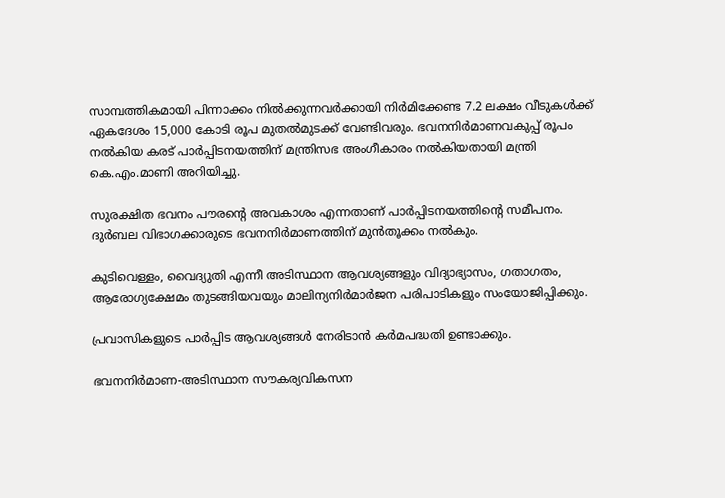സാമ്പത്തികമായി പിന്നാക്കം നില്‍ക്കുന്നവര്‍ക്കായി നിര്‍മിക്കേണ്ട 7.2 ലക്ഷം വീടുകള്‍ക്ക് ഏകദേശം 15,000 കോടി രൂപ മുതല്‍മുടക്ക് വേണ്ടിവരും. ഭവനനിര്‍മാണവകുപ്പ് രൂപം നല്‍കിയ കരട് പാര്‍പ്പിടനയത്തിന് മന്ത്രിസഭ അംഗീകാരം നല്‍കിയതായി മന്ത്രി കെ.എം.മാണി അറിയിച്ചു.

സുരക്ഷിത ഭവനം പൗരന്റെ അവകാശം എന്നതാണ് പാര്‍പ്പിടനയത്തിന്റെ സമീപനം. ദുര്‍ബല വിഭാഗക്കാരുടെ ഭവനനിര്‍മാണത്തിന് മുന്‍തൂക്കം നല്‍കും.

കുടിവെള്ളം, വൈദ്യുതി എന്നീ അടിസ്ഥാന ആവശ്യങ്ങളും വിദ്യാഭ്യാസം, ഗതാഗതം, ആരോഗ്യക്ഷേമം തുടങ്ങിയവയും മാലിന്യനിര്‍മാര്‍ജന പരിപാടികളും സംയോജിപ്പിക്കും.

പ്രവാസികളുടെ പാര്‍പ്പിട ആവശ്യങ്ങള്‍ നേരിടാന്‍ കര്‍മപദ്ധതി ഉണ്ടാക്കും.

ഭവനനിര്‍മാണ-അടിസ്ഥാന സൗകര്യവികസന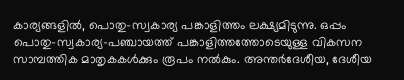കാര്യങ്ങളില്‍, പൊതു-സ്വകാര്യ പങ്കാളിത്തം ലക്ഷ്യമിടുന്നു. ഒപ്പം പൊതു-സ്വകാര്യ-പഞ്ചായത്ത് പങ്കാളിത്തത്തോടെയുള്ള വികസന സാമ്പത്തിക മാതൃകകള്‍ക്കും രൂപം നല്‍കും. അന്തര്‍ദേശീയ, ദേശീയ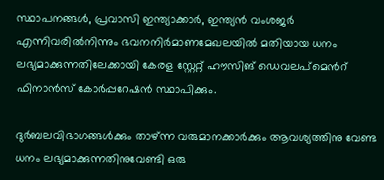സ്ഥാപനങ്ങള്‍, പ്രവാസി ഇന്ത്യാക്കാര്‍, ഇന്ത്യന്‍ വംശജര്‍ എന്നിവരില്‍നിന്നും ഭവനനിര്‍മാണമേഖലയില്‍ മതിയായ ധനം ലഭ്യമാക്കുന്നതിലേക്കായി കേരള സ്റ്റേറ്റ് ഹൗസിങ് ഡെവലപ്‌മെന്‍റ് ഫിനാന്‍സ് കോര്‍പ്പറേഷന്‍ സ്ഥാപിക്കും.

ദുര്‍ബലവിഭാഗങ്ങള്‍ക്കും താഴ്ന്ന വരുമാനക്കാര്‍ക്കും ആവശ്യത്തിനു വേണ്ട ധനം ലഭ്യമാക്കുന്നതിനുവേണ്ടി ഒരു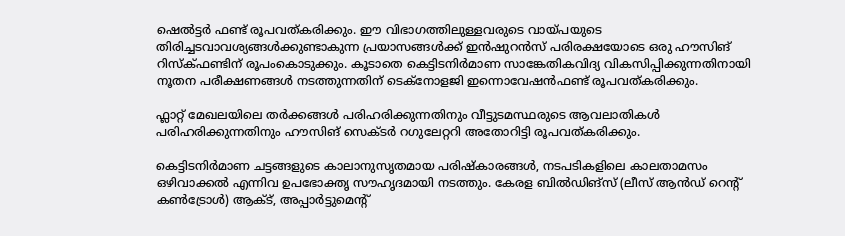ഷെല്‍ട്ടര്‍ ഫണ്ട് രൂപവത്കരിക്കും. ഈ വിഭാഗത്തിലുള്ളവരുടെ വായ്പയുടെ തിരിച്ചടവാവശ്യങ്ങള്‍ക്കുണ്ടാകുന്ന പ്രയാസങ്ങള്‍ക്ക് ഇന്‍ഷുറന്‍സ് പരിരക്ഷയോടെ ഒരു ഹൗസിങ് റിസ്‌ക്ഫണ്ടിന് രൂപംകൊടുക്കും. കൂടാതെ കെട്ടിടനിര്‍മാണ സാങ്കേതികവിദ്യ വികസിപ്പിക്കുന്നതിനായി നൂതന പരീക്ഷണങ്ങള്‍ നടത്തുന്നതിന് ടെക്‌നോളജി ഇന്നൊവേഷന്‍ഫണ്ട് രൂപവത്കരിക്കും.

ഫ്ലാറ്റ് മേഖലയിലെ തര്‍ക്കങ്ങള്‍ പരിഹരിക്കുന്നതിനും വീട്ടുടമസ്ഥരുടെ ആവലാതികള്‍ പരിഹരിക്കുന്നതിനും ഹൗസിങ് സെക്ടര്‍ റഗുലേറ്ററി അതോറിട്ടി രൂപവത്കരിക്കും.

കെട്ടിടനിര്‍മാണ ചട്ടങ്ങളുടെ കാലാനുസൃതമായ പരിഷ്‌കാരങ്ങള്‍, നടപടികളിലെ കാലതാമസം ഒഴിവാക്കല്‍ എന്നിവ ഉപഭോക്തൃ സൗഹൃദമായി നടത്തും. കേരള ബില്‍ഡിങ്‌സ് (ലീസ് ആന്‍ഡ് റെന്‍റ് കണ്‍ട്രോള്‍) ആക്ട്, അപ്പാര്‍ട്ടുമെന്‍റ്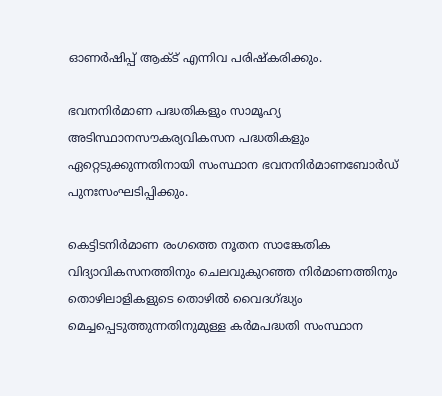ഓണര്‍ഷിപ്പ് ആക്ട് എന്നിവ പരിഷ്‌കരിക്കും.

ഭവനനിര്‍മാണ പദ്ധതികളും സാമൂഹ്യ അടിസ്ഥാനസൗകര്യവികസന പദ്ധതികളും ഏറ്റെടുക്കുന്നതിനായി സംസ്ഥാന ഭവനനിര്‍മാണബോര്‍ഡ് പുനഃസംഘടിപ്പിക്കും.

കെട്ടിടനിര്‍മാണ രംഗത്തെ നൂതന സാങ്കേതിക വിദ്യാവികസനത്തിനും ചെലവുകുറഞ്ഞ നിര്‍മാണത്തിനും തൊഴിലാളികളുടെ തൊഴില്‍ വൈദഗ്ദ്ധ്യം മെച്ചപ്പെടുത്തുന്നതിനുമുള്ള കര്‍മപദ്ധതി സംസ്ഥാന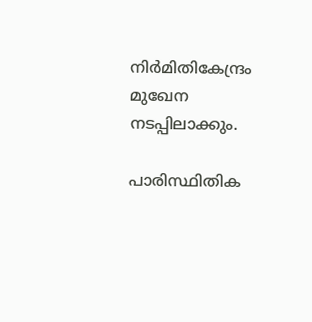നിര്‍മിതികേന്ദ്രം മുഖേന നടപ്പിലാക്കും.

പാരിസ്ഥിതിക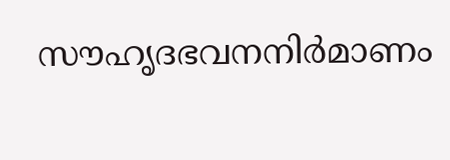സൗഹൃദഭവനനിര്‍മാണം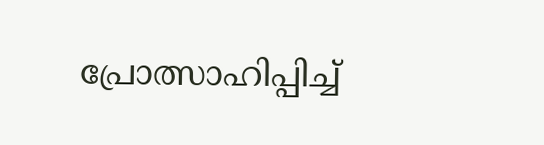പ്രോത്സാഹിപ്പിച്ച്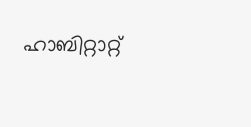ഹാബിറ്റാറ്റ്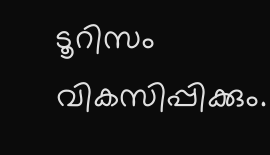ടൂറിസം വികസിപ്പിക്കും.